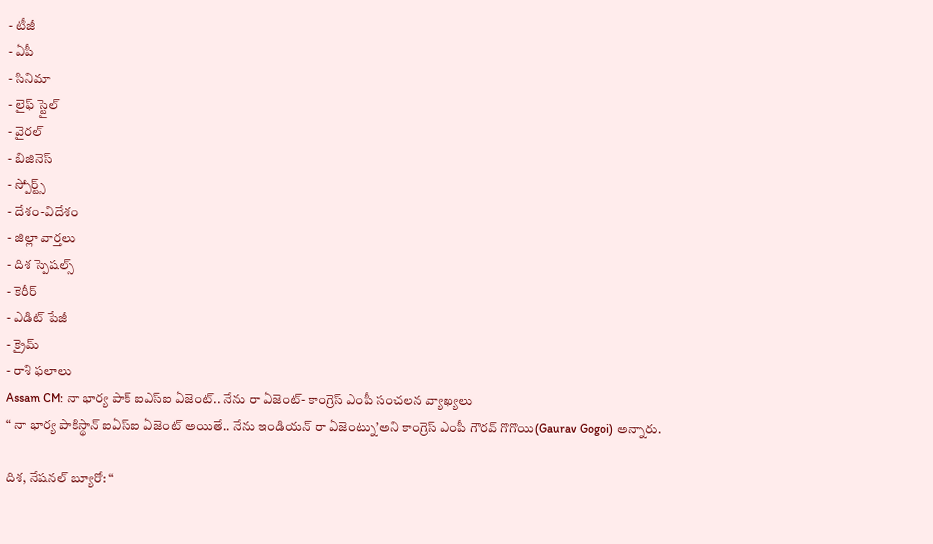- టీజీ
- ఏపీ
- సినిమా
- లైఫ్ స్టైల్
- వైరల్
- బిజినెస్
- స్పోర్ట్స్
- దేశం-విదేశం
- జిల్లా వార్తలు
- దిశ స్పెషల్స్
- కెరీర్
- ఎడిట్ పేజీ
- క్రైమ్
- రాశి ఫలాలు
Assam CM: నా భార్య పాక్ ఐఎస్ఐ ఏజెంట్.. నేను రా ఏజెంట్- కాంగ్రెస్ ఎంపీ సంచలన వ్యాఖ్యలు
“ నా భార్య పాకిస్థాన్ ఐఏస్ఐ ఏజెంట్ అయితే.. నేను ఇండియన్ రా ఏజెంట్ను’అని కాంగ్రెస్ ఎంపీ గౌరవ్ గొగొయి(Gaurav Gogoi) అన్నారు.

దిశ, నేషనల్ బ్యూరో: “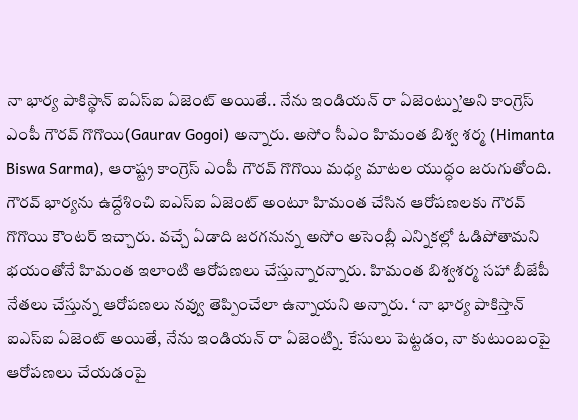నా భార్య పాకిస్థాన్ ఐఏస్ఐ ఏజెంట్ అయితే.. నేను ఇండియన్ రా ఏజెంట్ను’అని కాంగ్రెస్ ఎంపీ గౌరవ్ గొగొయి(Gaurav Gogoi) అన్నారు. అసోం సీఎం హిమంత బిశ్వ శర్మ (Himanta Biswa Sarma), ఆరాష్ట్ర కాంగ్రెస్ ఎంపీ గౌరవ్ గొగొయి మధ్య మాటల యుద్ధం జరుగుతోంది. గౌరవ్ భార్యను ఉద్దేశించి ఐఎస్ఐ ఏజెంట్ అంటూ హిమంత చేసిన ఆరోపణలకు గౌరవ్ గొగొయి కౌంటర్ ఇచ్చారు. వచ్చే ఏడాది జరగనున్న అసోం అసెంబ్లీ ఎన్నికల్లో ఓడిపోతామని భయంతోనే హిమంత ఇలాంటి ఆరోపణలు చేస్తున్నారన్నారు. హిమంత బిశ్వశర్మ సహా బీజేపీ నేతలు చేస్తున్న ఆరోపణలు నవ్వు తెప్పించేలా ఉన్నాయని అన్నారు. ‘ నా భార్య పాకిస్తాన్ ఐఎస్ఐ ఏజెంట్ అయితే, నేను ఇండియన్ రా ఏజెంట్ని. కేసులు పెట్టడం, నా కుటుంబంపై ఆరోపణలు చేయడంపై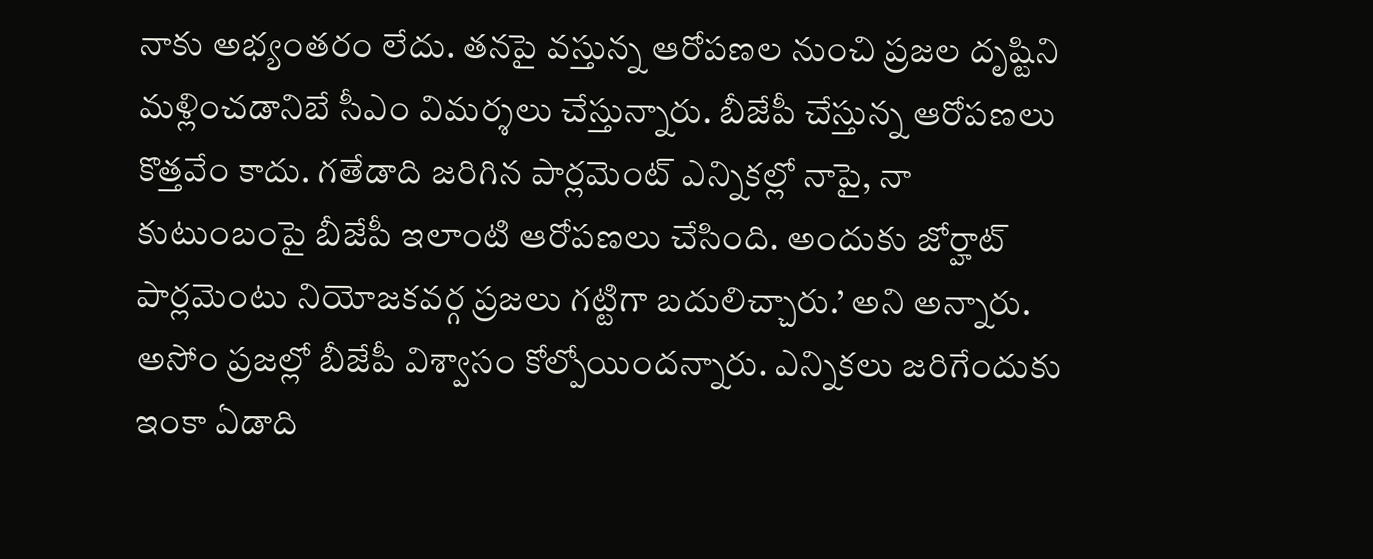నాకు అభ్యంతరం లేదు. తనపై వస్తున్న ఆరోపణల నుంచి ప్రజల దృష్టిని మళ్లించడానిబే సీఎం విమర్శలు చేస్తున్నారు. బీజేపీ చేస్తున్న ఆరోపణలు కొత్తవేం కాదు. గతేడాది జరిగిన పార్లమెంట్ ఎన్నికల్లో నాపై, నా కుటుంబంపై బీజేపీ ఇలాంటి ఆరోపణలు చేసింది. అందుకు జోర్హాట్ పార్లమెంటు నియోజకవర్గ ప్రజలు గట్టిగా బదులిచ్చారు.’ అని అన్నారు. అసోం ప్రజల్లో బీజేపీ విశ్వాసం కోల్పోయిందన్నారు. ఎన్నికలు జరిగేందుకు ఇంకా ఏడాది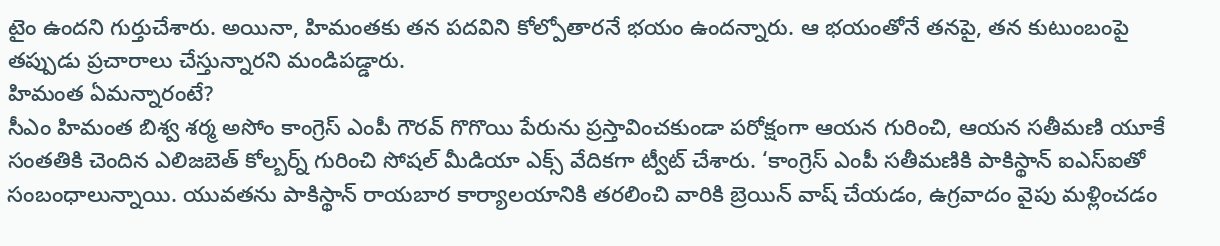టైం ఉందని గుర్తుచేశారు. అయినా, హిమంతకు తన పదవిని కోల్పోతారనే భయం ఉందన్నారు. ఆ భయంతోనే తనపై, తన కుటుంబంపై తప్పుడు ప్రచారాలు చేస్తున్నారని మండిపడ్డారు.
హిమంత ఏమన్నారంటే?
సీఎం హిమంత బిశ్వ శర్మ అసోం కాంగ్రెస్ ఎంపీ గౌరవ్ గొగొయి పేరును ప్రస్తావించకుండా పరోక్షంగా ఆయన గురించి, ఆయన సతీమణి యూకే సంతతికి చెందిన ఎలిజబెత్ కోల్బర్న్ గురించి సోషల్ మీడియా ఎక్స్ వేదికగా ట్వీట్ చేశారు. ‘కాంగ్రెస్ ఎంపీ సతీమణికి పాకిస్థాన్ ఐఎస్ఐతో సంబంధాలున్నాయి. యువతను పాకిస్థాన్ రాయబార కార్యాలయానికి తరలించి వారికి బ్రెయిన్ వాష్ చేయడం, ఉగ్రవాదం వైపు మళ్లించడం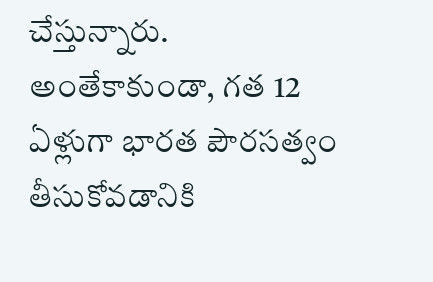చేస్తున్నారు. అంతేకాకుండా, గత 12 ఏళ్లుగా భారత పౌరసత్వం తీసుకోవడానికి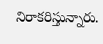నిరాకరిస్తున్నారు.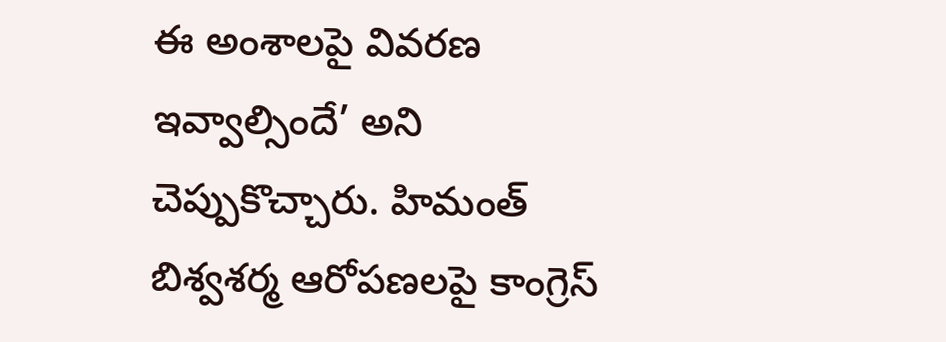ఈ అంశాలపై వివరణ ఇవ్వాల్సిందే’ అని చెప్పుకొచ్చారు. హిమంత్ బిశ్వశర్మ ఆరోపణలపై కాంగ్రెస్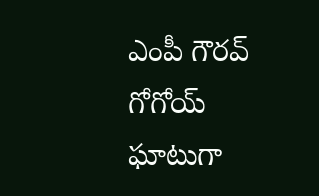ఎంపీ గౌరవ్ గోగోయ్ ఘాటుగా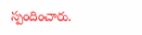స్పందించారు.